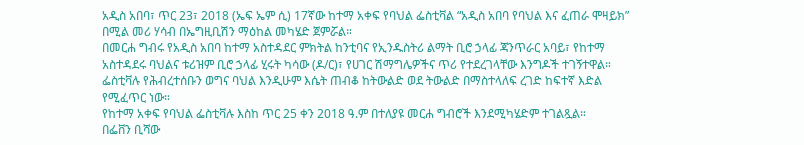አዲስ አበባ፣ ጥር 23፣ 2018 (ኤፍ ኤም ሲ) 17ኛው ከተማ አቀፍ የባህል ፌስቲቫል “አዲስ አበባ የባህል እና ፈጠራ ሞዛይክ” በሚል መሪ ሃሳብ በኤግዚቢሽን ማዕከል መካሄድ ጀምሯል።
በመርሐ ግብሩ የአዲስ አበባ ከተማ አስተዳደር ምክትል ከንቲባና የኢንዱስትሪ ልማት ቢሮ ኃላፊ ጃንጥራር አባይ፣ የከተማ አስተዳደሩ ባህልና ቱሪዝም ቢሮ ኃላፊ ሂሩት ካሳው (ዶ/ር)፣ የሀገር ሽማግሌዎችና ጥሪ የተደረገላቸው እንግዶች ተገኝተዋል።
ፌስቲቫሉ የሕብረተሰቡን ወግና ባህል እንዲሁም እሴት ጠብቆ ከትውልድ ወደ ትውልድ በማስተላለፍ ረገድ ከፍተኛ እድል የሚፈጥር ነው።
የከተማ አቀፍ የባህል ፌስቲቫሉ እስከ ጥር 25 ቀን 2018 ዓ.ም በተለያዩ መርሐ ግብሮች እንደሚካሄድም ተገልጿል።
በፌቨን ቢሻው